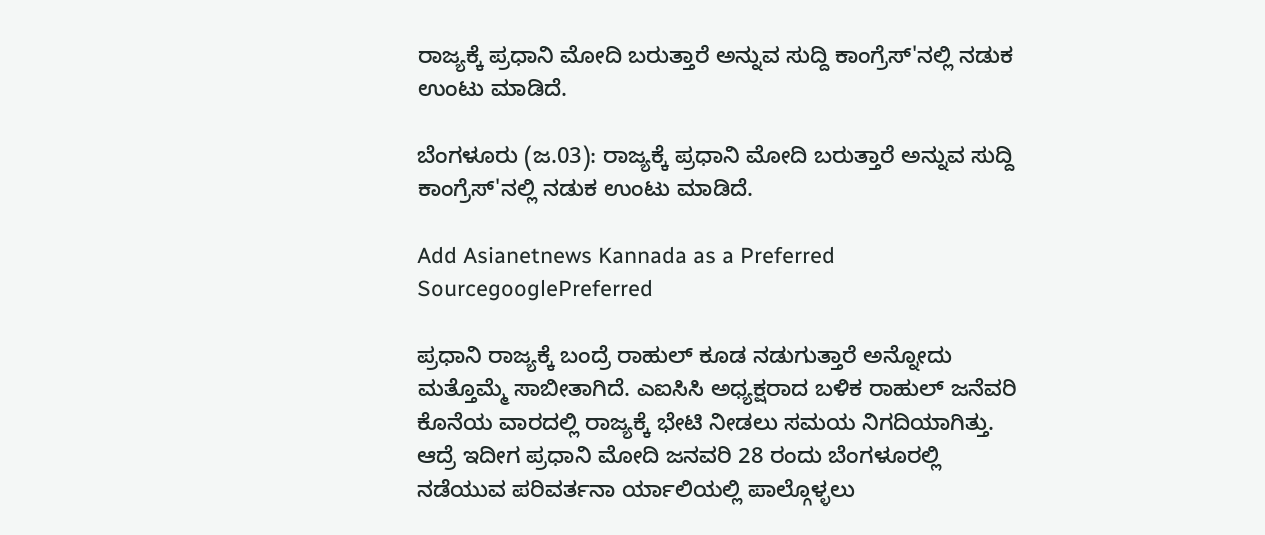ರಾಜ್ಯಕ್ಕೆ ಪ್ರಧಾನಿ ಮೋದಿ ಬರುತ್ತಾರೆ ಅನ್ನುವ ಸುದ್ದಿ ಕಾಂಗ್ರೆಸ್'ನಲ್ಲಿ ನಡುಕ ಉಂಟು ಮಾಡಿದೆ.

ಬೆಂಗಳೂರು (ಜ.03): ರಾಜ್ಯಕ್ಕೆ ಪ್ರಧಾನಿ ಮೋದಿ ಬರುತ್ತಾರೆ ಅನ್ನುವ ಸುದ್ದಿ ಕಾಂಗ್ರೆಸ್'ನಲ್ಲಿ ನಡುಕ ಉಂಟು ಮಾಡಿದೆ.

Add Asianetnews Kannada as a Preferred SourcegooglePreferred

ಪ್ರಧಾನಿ ರಾಜ್ಯಕ್ಕೆ ಬಂದ್ರೆ ರಾಹುಲ್ ಕೂಡ ನಡುಗುತ್ತಾರೆ ಅನ್ನೋದು ಮತ್ತೊಮ್ಮೆ ಸಾಬೀತಾಗಿದೆ. ಎಐಸಿಸಿ ಅಧ್ಯಕ್ಷರಾದ ಬಳಿಕ ರಾಹುಲ್ ಜನೆವರಿ ಕೊ‌ನೆಯ ವಾರದಲ್ಲಿ ರಾಜ್ಯಕ್ಕೆ ಭೇಟಿ ನೀಡಲು ಸಮಯ ನಿಗದಿಯಾಗಿತ್ತು. ಆದ್ರೆ ಇದೀಗ ಪ್ರಧಾನಿ ಮೋದಿ ಜನವರಿ 28 ರಂದು ಬೆಂಗಳೂರಲ್ಲಿ ನಡೆಯುವ ಪರಿವರ್ತನಾ ರ್ಯಾಲಿಯಲ್ಲಿ ಪಾಲ್ಗೊಳ್ಳಲು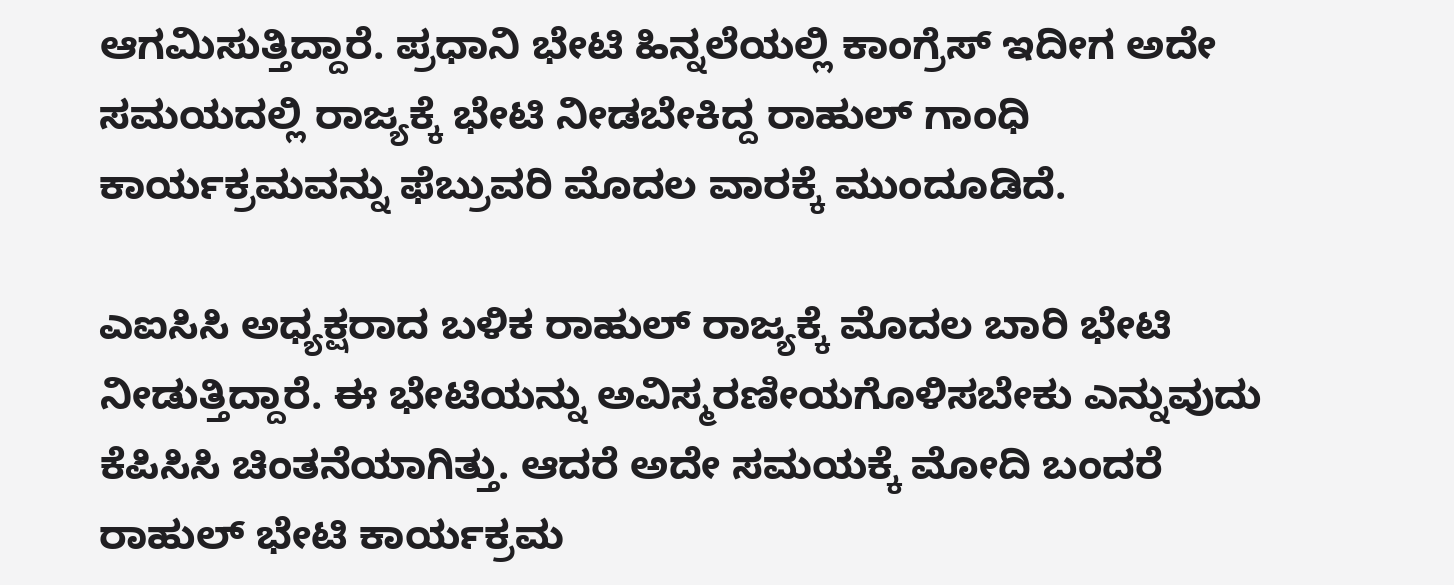ಆಗಮಿಸುತ್ತಿದ್ದಾರೆ. ಪ್ರಧಾನಿ ಭೇಟಿ ಹಿನ್ನಲೆಯಲ್ಲಿ ಕಾಂಗ್ರೆಸ್ ಇದೀಗ ಅದೇ ಸಮಯದಲ್ಲಿ ರಾಜ್ಯಕ್ಕೆ ಭೇಟಿ ನೀಡಬೇಕಿದ್ದ ರಾಹುಲ್ ಗಾಂಧಿ ಕಾರ್ಯಕ್ರಮವನ್ನು ಫೆಬ್ರುವರಿ ಮೊದಲ ವಾರಕ್ಕೆ ಮುಂದೂಡಿದೆ.

ಎಐಸಿಸಿ ಅಧ್ಯಕ್ಷರಾದ ಬಳಿಕ ರಾಹುಲ್ ರಾಜ್ಯಕ್ಕೆ ಮೊದಲ ಬಾರಿ ಭೇಟಿ ನೀಡುತ್ತಿದ್ದಾರೆ. ಈ ಭೇಟಿಯನ್ನು ಅವಿಸ್ಮರಣೀಯಗೊಳಿಸಬೇಕು ಎನ್ನುವುದು ಕೆಪಿಸಿಸಿ ಚಿಂತನೆಯಾಗಿತ್ತು. ಆದರೆ ಅದೇ ಸಮಯಕ್ಕೆ ಮೋದಿ ಬಂದರೆ ರಾಹುಲ್ ಭೇಟಿ ಕಾರ್ಯಕ್ರಮ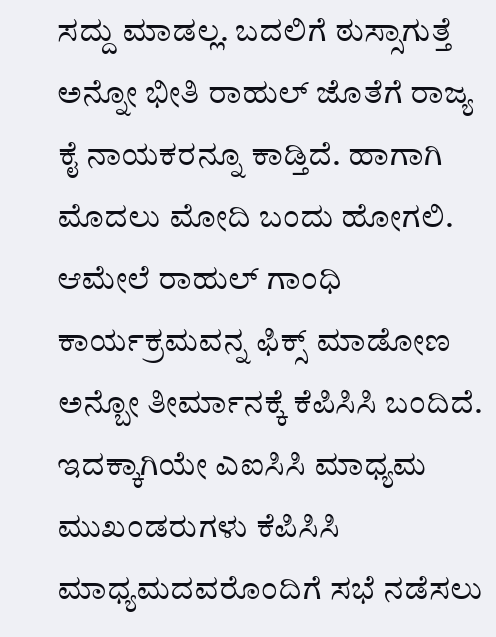ಸದ್ದು ಮಾಡಲ್ಲ. ಬದಲಿಗೆ ಠುಸ್ಸಾಗುತ್ತೆ ಅನ್ನೋ ಭೀತಿ ರಾಹುಲ್ ಜೊತೆಗೆ ರಾಜ್ಯ ಕೈ ನಾಯಕರನ್ನೂ ಕಾಡ್ತಿದೆ. ಹಾಗಾಗಿ ಮೊದಲು ಮೋದಿ ಬಂದು ಹೋಗಲಿ. ಆಮೇಲೆ ರಾಹುಲ್ ಗಾಂಧಿ ಕಾರ್ಯಕ್ರಮವನ್ನ ಫಿಕ್ಸ್ ಮಾಡೋಣ ಅನ್ಬೋ ತೀರ್ಮಾನಕ್ಕೆ ಕೆಪಿಸಿಸಿ ಬಂದಿದೆ. ಇದಕ್ಕಾಗಿಯೇ ಎಐಸಿಸಿ ಮಾಧ್ಯಮ ಮುಖಂಡರುಗಳು ಕೆಪಿಸಿಸಿ ಮಾಧ್ಯಮದವರೊಂದಿಗೆ ಸಭೆ ನಡೆಸಲು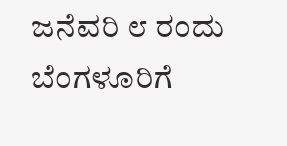ಜನೆವರಿ ೮ ರಂದು ಬೆಂಗಳೂರಿಗೆ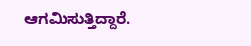ಆಗಮಿಸುತ್ತಿದ್ದಾರೆ.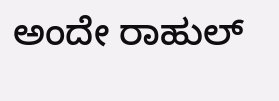ಅಂದೇ ರಾಹುಲ್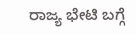ರಾಜ್ಯ ಭೇಟಿ ಬಗ್ಗೆ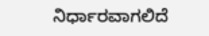ನಿರ್ಧಾರವಾಗಲಿದೆ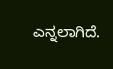ಎನ್ನಲಾಗಿದೆ.